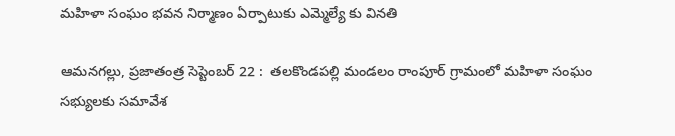మహిళా సంఘం భవన నిర్మాణం ఏర్పాటుకు ఎమ్మెల్యే కు వినతి

ఆమనగల్లు, ప్రజాతంత్ర సెప్టెంబర్ 22 :  తలకొండపల్లి మండలం రాంపూర్ గ్రామంలో మహిళా సంఘం సభ్యులకు సమావేశ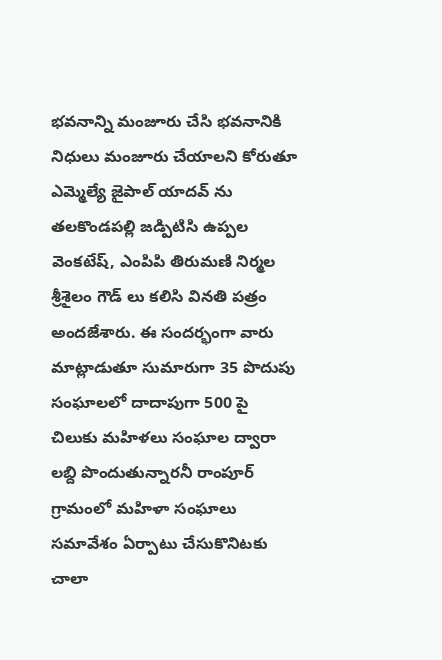భవనాన్ని మంజూరు చేసి భవనానికి నిధులు మంజూరు చేయాలని కోరుతూ ఎమ్మెల్యే జైపాల్ యాదవ్ ను తలకొండపల్లి జడ్పిటిసి ఉప్పల వెంకటేష్, ఎంపిపి తిరుమణి నిర్మల శ్రీశైలం గౌడ్ లు కలిసి వినతి పత్రం అందజేశారు. ఈ సందర్భంగా వారు మాట్లాడుతూ సుమారుగా 35 పొదుపు సంఘాలలో దాదాపుగా 500 పై చిలుకు మహిళలు సంఘాల ద్వారా లబ్ది పొందుతున్నారనీ రాంపూర్ గ్రామంలో మహిళా సంఘాలు సమావేశం ఏర్పాటు చేసుకొనిటకు చాలా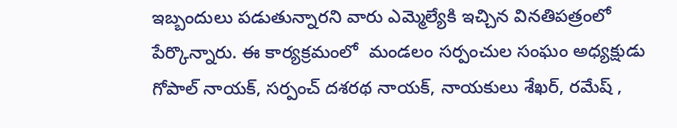ఇబ్బందులు పడుతున్నారని వారు ఎమ్మెల్యేకి ఇచ్చిన వినతిపత్రంలో పేర్కొన్నారు. ఈ కార్యక్రమంలో  మండలం సర్పంచుల సంఘం అధ్యక్షుడు గోపాల్ నాయక్, సర్పంచ్ దశరథ నాయక్, నాయకులు శేఖర్, రమేష్ ,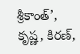శ్రీకాంత్’, కృష్ణ, కిరణ్,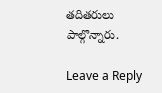తదితరులు పాల్గొన్నారు.

Leave a Reply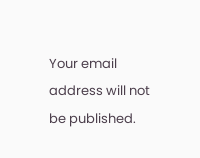Your email address will not be published.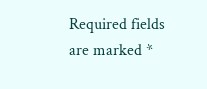Required fields are marked *